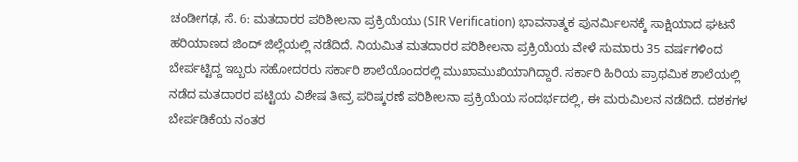ಚಂಡೀಗಢ, ಸೆ. 6: ಮತದಾರರ ಪರಿಶೀಲನಾ ಪ್ರಕ್ರಿಯೆಯು (SIR Verification) ಭಾವನಾತ್ಮಕ ಪುನರ್ಮಿಲನಕ್ಕೆ ಸಾಕ್ಷಿಯಾದ ಘಟನೆ ಹರಿಯಾಣದ ಜಿಂದ್ ಜಿಲ್ಲೆಯಲ್ಲಿ ನಡೆದಿದೆ. ನಿಯಮಿತ ಮತದಾರರ ಪರಿಶೀಲನಾ ಪ್ರಕ್ರಿಯೆಯ ವೇಳೆ ಸುಮಾರು 35 ವರ್ಷಗಳಿಂದ ಬೇರ್ಪಟ್ಟಿದ್ದ ಇಬ್ಬರು ಸಹೋದರರು ಸರ್ಕಾರಿ ಶಾಲೆಯೊಂದರಲ್ಲಿ ಮುಖಾಮುಖಿಯಾಗಿದ್ದಾರೆ. ಸರ್ಕಾರಿ ಹಿರಿಯ ಪ್ರಾಥಮಿಕ ಶಾಲೆಯಲ್ಲಿ ನಡೆದ ಮತದಾರರ ಪಟ್ಟಿಯ ವಿಶೇಷ ತೀವ್ರ ಪರಿಷ್ಕರಣೆ ಪರಿಶೀಲನಾ ಪ್ರಕ್ರಿಯೆಯ ಸಂದರ್ಭದಲ್ಲಿ, ಈ ಮರುಮಿಲನ ನಡೆದಿದೆ. ದಶಕಗಳ ಬೇರ್ಪಡಿಕೆಯ ನಂತರ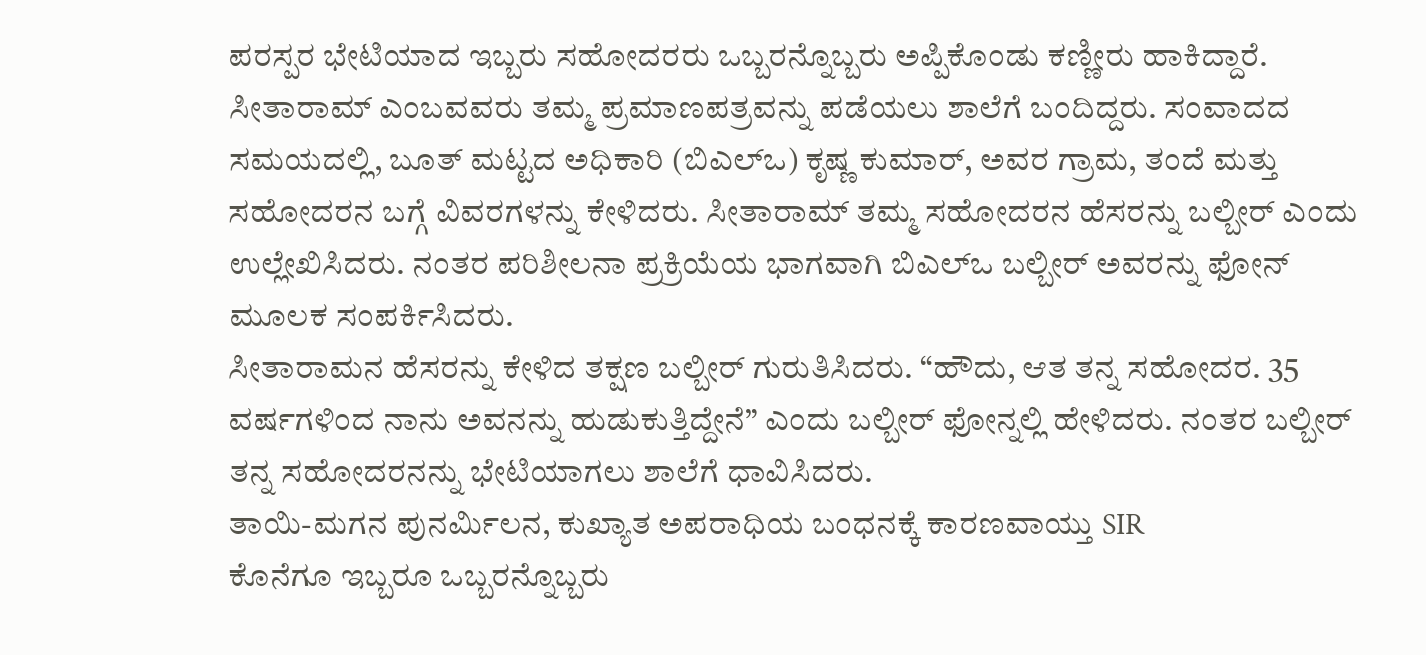ಪರಸ್ಪರ ಭೇಟಿಯಾದ ಇಬ್ಬರು ಸಹೋದರರು ಒಬ್ಬರನ್ನೊಬ್ಬರು ಅಪ್ಪಿಕೊಂಡು ಕಣ್ಣೀರು ಹಾಕಿದ್ದಾರೆ.
ಸೀತಾರಾಮ್ ಎಂಬವವರು ತಮ್ಮ ಪ್ರಮಾಣಪತ್ರವನ್ನು ಪಡೆಯಲು ಶಾಲೆಗೆ ಬಂದಿದ್ದರು. ಸಂವಾದದ ಸಮಯದಲ್ಲಿ, ಬೂತ್ ಮಟ್ಟದ ಅಧಿಕಾರಿ (ಬಿಎಲ್ಒ) ಕೃಷ್ಣ ಕುಮಾರ್, ಅವರ ಗ್ರಾಮ, ತಂದೆ ಮತ್ತು ಸಹೋದರನ ಬಗ್ಗೆ ವಿವರಗಳನ್ನು ಕೇಳಿದರು. ಸೀತಾರಾಮ್ ತಮ್ಮ ಸಹೋದರನ ಹೆಸರನ್ನು ಬಲ್ಬೀರ್ ಎಂದು ಉಲ್ಲೇಖಿಸಿದರು. ನಂತರ ಪರಿಶೀಲನಾ ಪ್ರಕ್ರಿಯೆಯ ಭಾಗವಾಗಿ ಬಿಎಲ್ಒ ಬಲ್ಬೀರ್ ಅವರನ್ನು ಫೋನ್ ಮೂಲಕ ಸಂಪರ್ಕಿಸಿದರು.
ಸೀತಾರಾಮನ ಹೆಸರನ್ನು ಕೇಳಿದ ತಕ್ಷಣ ಬಲ್ಬೀರ್ ಗುರುತಿಸಿದರು. “ಹೌದು, ಆತ ತನ್ನ ಸಹೋದರ. 35 ವರ್ಷಗಳಿಂದ ನಾನು ಅವನನ್ನು ಹುಡುಕುತ್ತಿದ್ದೇನೆ” ಎಂದು ಬಲ್ಬೀರ್ ಫೋನ್ನಲ್ಲಿ ಹೇಳಿದರು. ನಂತರ ಬಲ್ಬೀರ್ ತನ್ನ ಸಹೋದರನನ್ನು ಭೇಟಿಯಾಗಲು ಶಾಲೆಗೆ ಧಾವಿಸಿದರು.
ತಾಯಿ-ಮಗನ ಪುನರ್ಮಿಲನ, ಕುಖ್ಯಾತ ಅಪರಾಧಿಯ ಬಂಧನಕ್ಕೆ ಕಾರಣವಾಯ್ತು SIR
ಕೊನೆಗೂ ಇಬ್ಬರೂ ಒಬ್ಬರನ್ನೊಬ್ಬರು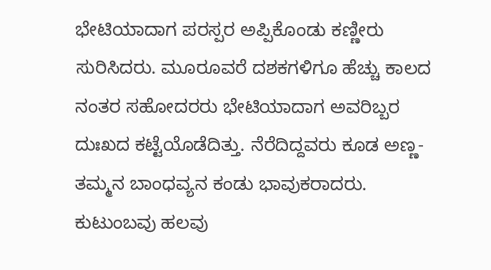ಭೇಟಿಯಾದಾಗ ಪರಸ್ಪರ ಅಪ್ಪಿಕೊಂಡು ಕಣ್ಣೀರು ಸುರಿಸಿದರು. ಮೂರೂವರೆ ದಶಕಗಳಿಗೂ ಹೆಚ್ಚು ಕಾಲದ ನಂತರ ಸಹೋದರರು ಭೇಟಿಯಾದಾಗ ಅವರಿಬ್ಬರ ದುಃಖದ ಕಟ್ಟೆಯೊಡೆದಿತ್ತು. ನೆರೆದಿದ್ದವರು ಕೂಡ ಅಣ್ಣ-ತಮ್ಮನ ಬಾಂಧವ್ಯನ ಕಂಡು ಭಾವುಕರಾದರು.
ಕುಟುಂಬವು ಹಲವು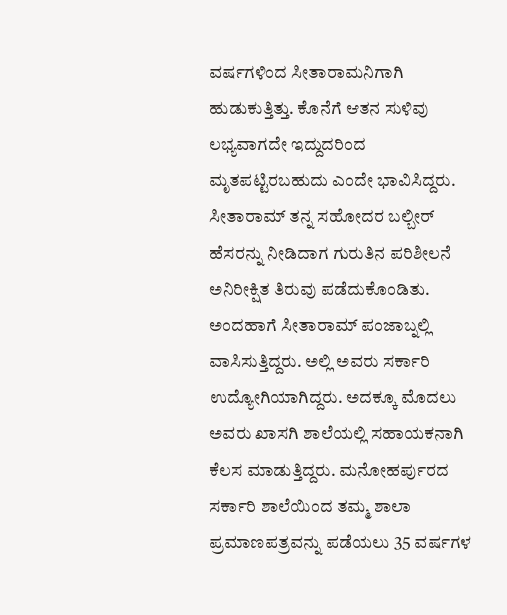ವರ್ಷಗಳಿಂದ ಸೀತಾರಾಮನಿಗಾಗಿ ಹುಡುಕುತ್ತಿತ್ತು. ಕೊನೆಗೆ ಆತನ ಸುಳಿವು ಲಭ್ಯವಾಗದೇ ಇದ್ದುದರಿಂದ ಮೃತಪಟ್ಟಿರಬಹುದು ಎಂದೇ ಭಾವಿಸಿದ್ದರು. ಸೀತಾರಾಮ್ ತನ್ನ ಸಹೋದರ ಬಲ್ಬೀರ್ ಹೆಸರನ್ನು ನೀಡಿದಾಗ ಗುರುತಿನ ಪರಿಶೀಲನೆ ಅನಿರೀಕ್ಷಿತ ತಿರುವು ಪಡೆದುಕೊಂಡಿತು.
ಅಂದಹಾಗೆ ಸೀತಾರಾಮ್ ಪಂಜಾಬ್ನಲ್ಲಿ ವಾಸಿಸುತ್ತಿದ್ದರು. ಅಲ್ಲಿ ಅವರು ಸರ್ಕಾರಿ ಉದ್ಯೋಗಿಯಾಗಿದ್ದರು. ಅದಕ್ಕೂ ಮೊದಲು ಅವರು ಖಾಸಗಿ ಶಾಲೆಯಲ್ಲಿ ಸಹಾಯಕನಾಗಿ ಕೆಲಸ ಮಾಡುತ್ತಿದ್ದರು. ಮನೋಹರ್ಪುರದ ಸರ್ಕಾರಿ ಶಾಲೆಯಿಂದ ತಮ್ಮ ಶಾಲಾ ಪ್ರಮಾಣಪತ್ರವನ್ನು ಪಡೆಯಲು 35 ವರ್ಷಗಳ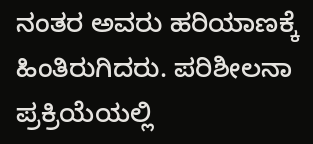ನಂತರ ಅವರು ಹರಿಯಾಣಕ್ಕೆ ಹಿಂತಿರುಗಿದರು. ಪರಿಶೀಲನಾ ಪ್ರಕ್ರಿಯೆಯಲ್ಲಿ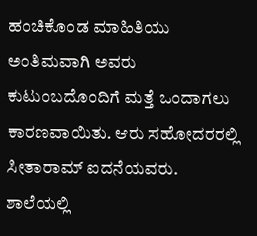ಹಂಚಿಕೊಂಡ ಮಾಹಿತಿಯು ಅಂತಿಮವಾಗಿ ಅವರು ಕುಟುಂಬದೊಂದಿಗೆ ಮತ್ತೆ ಒಂದಾಗಲು ಕಾರಣವಾಯಿತು. ಆರು ಸಹೋದರರಲ್ಲಿ ಸೀತಾರಾಮ್ ಐದನೆಯವರು.
ಶಾಲೆಯಲ್ಲಿ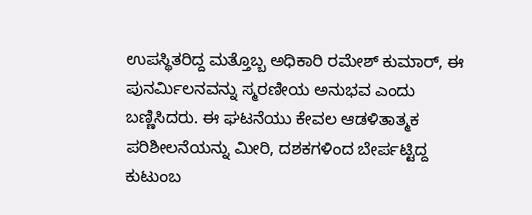ಉಪಸ್ಥಿತರಿದ್ದ ಮತ್ತೊಬ್ಬ ಅಧಿಕಾರಿ ರಮೇಶ್ ಕುಮಾರ್, ಈ ಪುನರ್ಮಿಲನವನ್ನು ಸ್ಮರಣೀಯ ಅನುಭವ ಎಂದು ಬಣ್ಣಿಸಿದರು. ಈ ಘಟನೆಯು ಕೇವಲ ಆಡಳಿತಾತ್ಮಕ ಪರಿಶೀಲನೆಯನ್ನು ಮೀರಿ, ದಶಕಗಳಿಂದ ಬೇರ್ಪಟ್ಟಿದ್ದ ಕುಟುಂಬ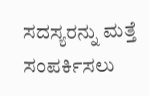ಸದಸ್ಯರನ್ನು ಮತ್ತೆ ಸಂಪರ್ಕಿಸಲು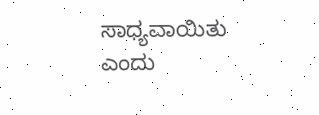ಸಾಧ್ಯವಾಯಿತು ಎಂದು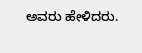ಅವರು ಹೇಳಿದರು.